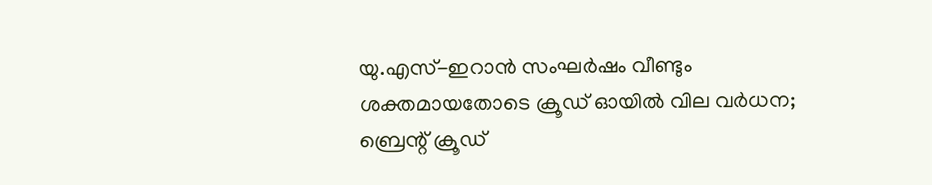യു.എസ്-ഇറാൻ സംഘർഷം വീണ്ടും ശക്തമായതോടെ ക്രൂഡ് ഓയിൽ വില വർധന; ബ്രെന്റ് ക്രൂഡ്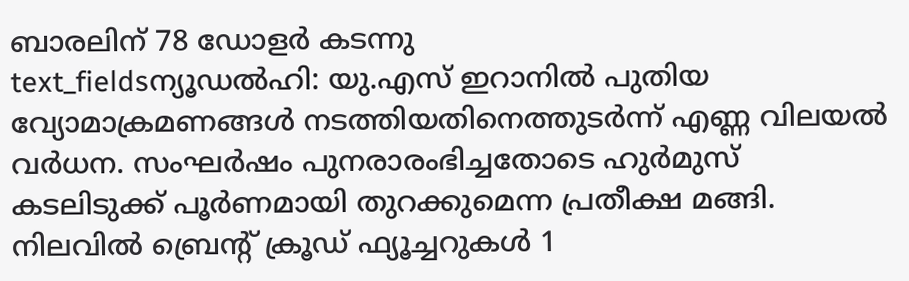ബാരലിന് 78 ഡോളർ കടന്നു
text_fieldsന്യൂഡൽഹി: യു.എസ് ഇറാനിൽ പുതിയ വ്യോമാക്രമണങ്ങൾ നടത്തിയതിനെത്തുടർന്ന് എണ്ണ വിലയൽ വർധന. സംഘർഷം പുനരാരംഭിച്ചതോടെ ഹുർമുസ് കടലിടുക്ക് പൂർണമായി തുറക്കുമെന്ന പ്രതീക്ഷ മങ്ങി.
നിലവിൽ ബ്രെന്റ് ക്രൂഡ് ഫ്യൂച്ചറുകൾ 1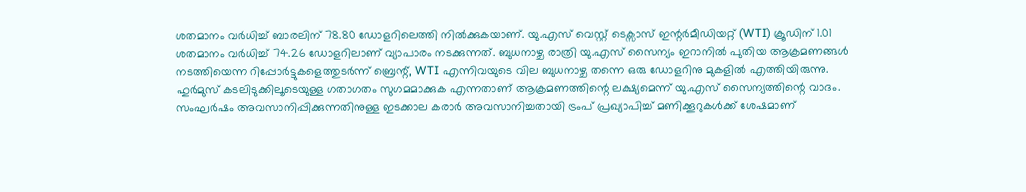ശതമാനം വർധിച്ച് ബാരലിന് 78.80 ഡോളറിലെത്തി നിൽക്കുകയാണ്. യു.എസ് വെസ്റ്റ് ടെക്സാസ് ഇന്റർമീഡിയറ്റ് (WTI) ക്രൂഡിന് 1.01 ശതമാനം വർധിച്ച് 74.26 ഡോളറിലാണ് വ്യാപാരം നടക്കുന്നത്. ബുധനാഴ്ച രാത്രി യു.എസ് സൈന്യം ഇറാനിൽ പുതിയ ആക്രമണങ്ങൾ നടത്തിയെന്ന റിപ്പോർട്ടുകളെത്തുടർന്ന് ബ്രെന്റ്, WTI എന്നിവയുടെ വില ബുധനാഴ്ച തന്നെ ഒരു ഡോളറിനു മുകളിൽ എത്തിയിരുന്നു.
ഹുർമുസ് കടലിടുക്കിലൂടെയുള്ള ഗതാഗതം സുഗമമാക്കുക എന്നതാണ് ആക്രമണത്തിന്റെ ലക്ഷ്യമെന്ന് യു.എസ് സൈന്യത്തിന്റെ വാദം. സംഘർഷം അവസാനിപ്പിക്കുന്നതിനുള്ള ഇടക്കാല കരാർ അവസാനിച്ചതായി ട്രംപ് പ്രഖ്യാപിച്ച് മണിക്കൂറുകൾക്ക് ശേഷമാണ്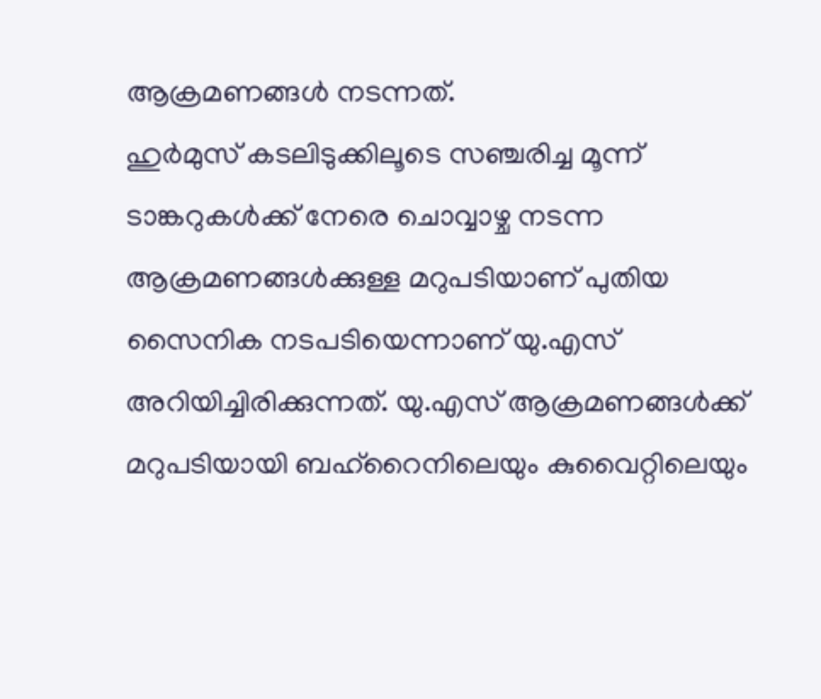ആക്രമണങ്ങൾ നടന്നത്.
ഹുർമുസ് കടലിടുക്കിലൂടെ സഞ്ചരിച്ച മൂന്ന് ടാങ്കറുകൾക്ക് നേരെ ചൊവ്വാഴ്ച നടന്ന ആക്രമണങ്ങൾക്കുള്ള മറുപടിയാണ് പുതിയ സൈനിക നടപടിയെന്നാണ് യു.എസ് അറിയിച്ചിരിക്കുന്നത്. യു.എസ് ആക്രമണങ്ങൾക്ക് മറുപടിയായി ബഹ്റൈനിലെയും കുവൈറ്റിലെയും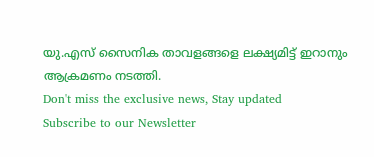യു.എസ് സൈനിക താവളങ്ങളെ ലക്ഷ്യമിട്ട് ഇറാനും ആക്രമണം നടത്തി.
Don't miss the exclusive news, Stay updated
Subscribe to our Newsletter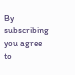By subscribing you agree to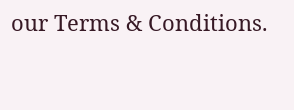our Terms & Conditions.